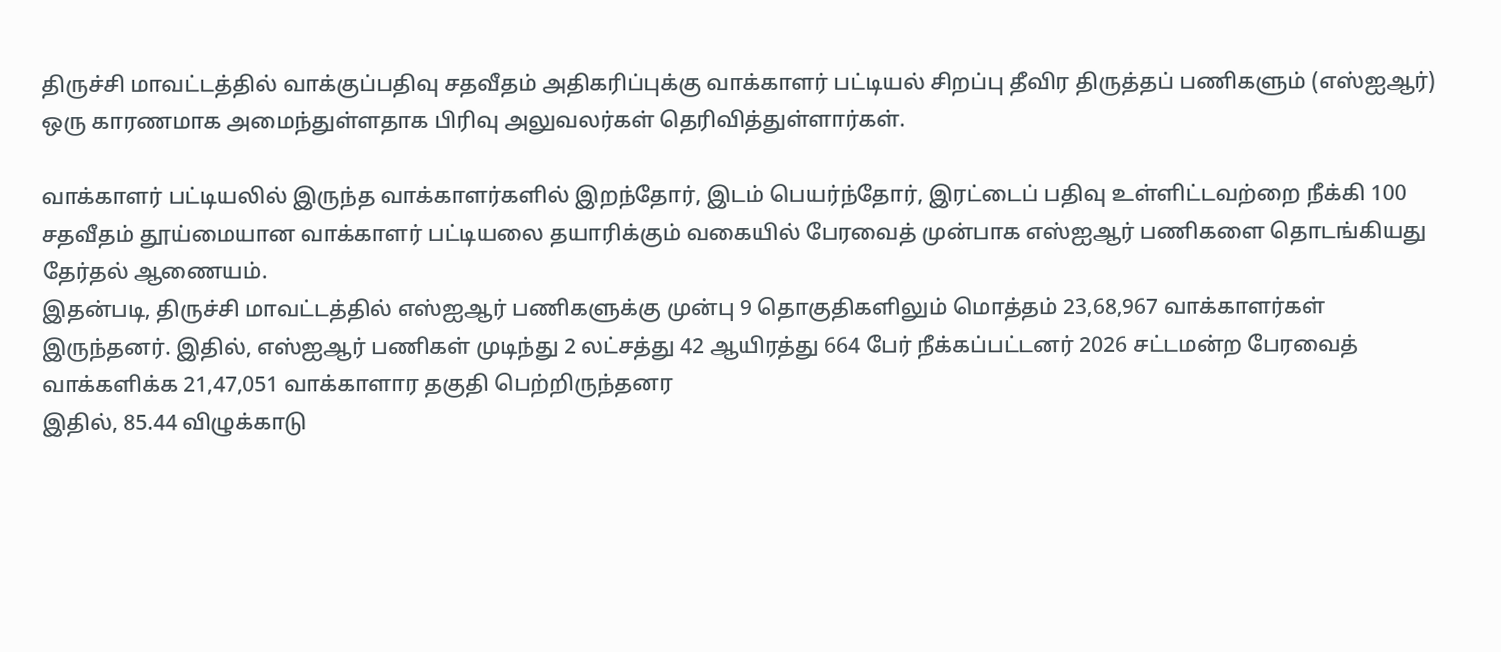திருச்சி மாவட்டத்தில் வாக்குப்பதிவு சதவீதம் அதிகரிப்புக்கு வாக்காளர் பட்டியல் சிறப்பு தீவிர திருத்தப் பணிகளும் (எஸ்ஐஆர்) ஒரு காரணமாக அமைந்துள்ளதாக பிரிவு அலுவலர்கள் தெரிவித்துள்ளார்கள்.

வாக்காளர் பட்டியலில் இருந்த வாக்காளர்களில் இறந்தோர், இடம் பெயர்ந்தோர், இரட்டைப் பதிவு உள்ளிட்டவற்றை நீக்கி 100 சதவீதம் தூய்மையான வாக்காளர் பட்டியலை தயாரிக்கும் வகையில் பேரவைத் முன்பாக எஸ்ஐஆர் பணிகளை தொடங்கியது தேர்தல் ஆணையம்.
இதன்படி, திருச்சி மாவட்டத்தில் எஸ்ஐஆர் பணிகளுக்கு முன்பு 9 தொகுதிகளிலும் மொத்தம் 23,68,967 வாக்காளர்கள் இருந்தனர். இதில், எஸ்ஐஆர் பணிகள் முடிந்து 2 லட்சத்து 42 ஆயிரத்து 664 பேர் நீக்கப்பட்டனர் 2026 சட்டமன்ற பேரவைத் வாக்களிக்க 21,47,051 வாக்காளார தகுதி பெற்றிருந்தனர
இதில், 85.44 விழுக்காடு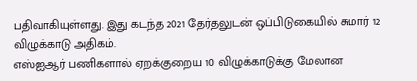பதிவாகியுள்ளது. இது கடந்த 2021 தேர்தலுடன் ஒப்பிடுகையில் சுமார் 12 விழுக்காடு அதிகம்.
எஸ்ஐஆர் பணிகளால் ஏறக்குறைய 10 விழுக்காடுக்கு மேலான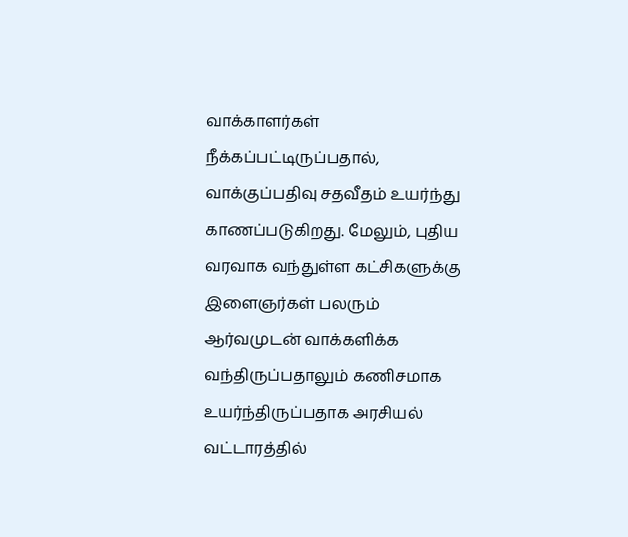வாக்காளர்கள் நீக்கப்பட்டிருப்பதால், வாக்குப்பதிவு சதவீதம் உயர்ந்து காணப்படுகிறது. மேலும், புதிய வரவாக வந்துள்ள கட்சிகளுக்கு இளைஞர்கள் பலரும் ஆர்வமுடன் வாக்களிக்க வந்திருப்பதாலும் கணிசமாக உயர்ந்திருப்பதாக அரசியல் வட்டாரத்தில்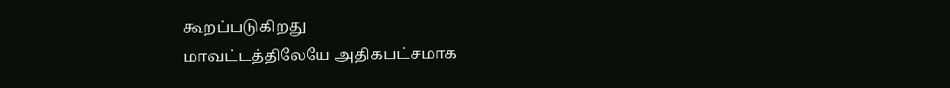கூறப்படுகிறது
மாவட்டத்திலேயே அதிகபட்சமாக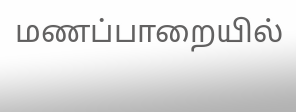மணப்பாறையில்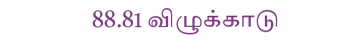88.81 விழுக்காடு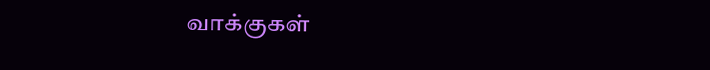வாக்குகள்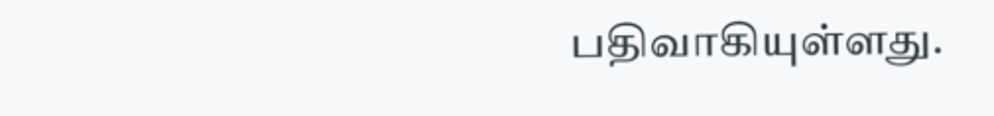பதிவாகியுள்ளது.